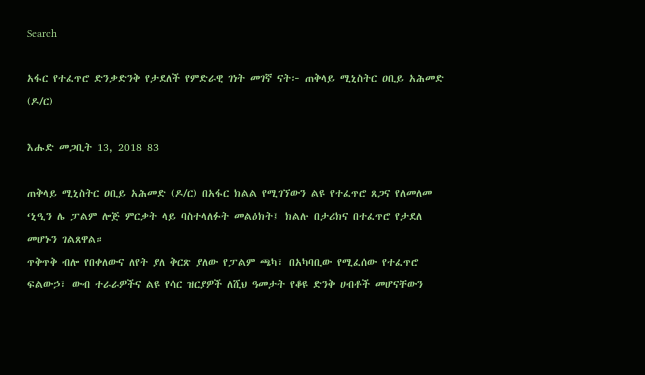Search

አፋር የተፈጥሮ ድንቃድንቅ የታደለች የምድራዊ ገነት መገኛ ናት፦ ጠቅላይ ሚኒስትር ዐቢይ አሕመድ (ዶ/ር)

እሑድ መጋቢት 13, 2018 83

ጠቅላይ ሚኒስትር ዐቢይ አሕመድ (ዶ/ር) በአፋር ክልል የሚገኘውን ልዩ የተፈጥሮ ጸጋና የለመለመ ‘ኒዒን ሌ ፓልም ሎጅ ምርቃት ላይ ባስተላለፉት መልዕክት፤ ክልሉ በታሪክና በተፈጥሮ የታደለ መሆኑን ገልጸዋል።
ጥቅጥቅ ብሎ የበቀለውና ለየት ያለ ቅርጽ ያለው የፓልም ጫካ፣ በአካባቢው የሚፈሰው የተፈጥሮ ፍልውኃ፣ ውብ ተራራዎችና ልዩ የሳር ዝርያዎች ለሺህ ዓመታት የቆዩ ድንቅ ሀብቶች መሆናቸውን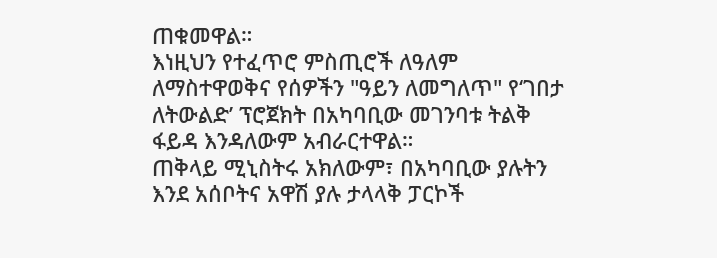ጠቁመዋል።
እነዚህን የተፈጥሮ ምስጢሮች ለዓለም ለማስተዋወቅና የሰዎችን "ዓይን ለመግለጥ" የ‘ገበታ ለትውልድ’ ፕሮጀክት በአካባቢው መገንባቱ ትልቅ ፋይዳ እንዳለውም አብራርተዋል።
ጠቅላይ ሚኒስትሩ አክለውም፣ በአካባቢው ያሉትን እንደ አሰቦትና አዋሽ ያሉ ታላላቅ ፓርኮች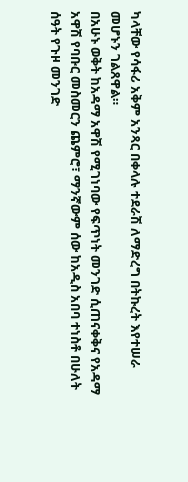ካላቸው የሳፋሪ አቅም አንጻር በቀላሉ ተደራሽ ለማድረግ በትኩረት እየተሠራ መሆኑን ገልጸዋል።
በአሁኑ ወቅት ከአዳማ አዋሽ የሚገነባው የፍጥነት መንገድ ሲጠናቀቅና የአዳማ አዋሽ የባቡር መስመርን ጨምሮ፣ ማንኛውም ሰው ከአዲስ አበባ ተነስቶ በሁለት ሰዓት የጉዞ መንገድ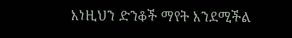እነዚህን ድንቆች ማየት እንደሚችል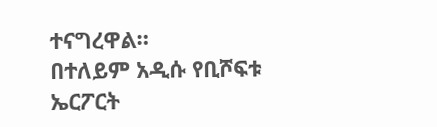ተናግረዋል።
በተለይም አዲሱ የቢሾፍቱ ኤርፖርት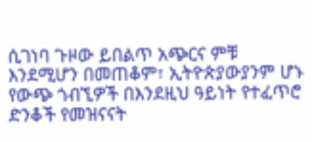ሲገነባ ጉዞው ይበልጥ አጭርና ምቹ እንደሚሆን በመጠቆም፣ ኢትዮጵያውያንም ሆኑ የውጭ ጎብኚዎች በእንደዚህ ዓይነት የተፈጥሮ ድንቆች የመዝናናት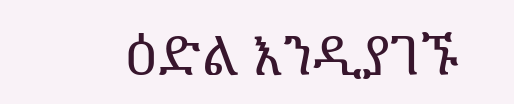ዕድል እንዲያገኙ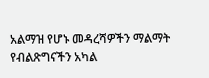አልማዝ የሆኑ መዳረሻዎችን ማልማት የብልጽግናችን አካል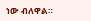ነው ብለዋል።